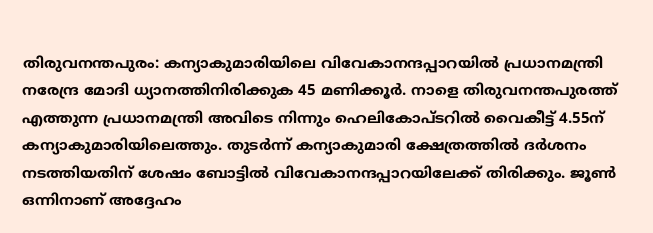തിരുവനന്തപുരം: കന്യാകുമാരിയിലെ വിവേകാനന്ദപ്പാറയിൽ പ്രധാനമന്ത്രി നരേന്ദ്ര മോദി ധ്യാനത്തിനിരിക്കുക 45 മണിക്കൂർ. നാളെ തിരുവനന്തപുരത്ത് എത്തുന്ന പ്രധാനമന്ത്രി അവിടെ നിന്നും ഹെലികോപ്ടറിൽ വൈകീട്ട് 4.55ന് കന്യാകുമാരിയിലെത്തും. തുടർന്ന് കന്യാകുമാരി ക്ഷേത്രത്തിൽ ദർശനം നടത്തിയതിന് ശേഷം ബോട്ടിൽ വിവേകാനന്ദപ്പാറയിലേക്ക് തിരിക്കും. ജൂൺ ഒന്നിനാണ് അദ്ദേഹം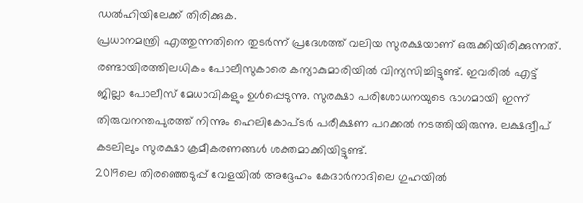ഡൽഹിയിലേക്ക് തിരിക്കുക.
പ്രധാനമന്ത്രി എത്തുന്നതിനെ തുടർന്ന് പ്രദേശത്ത് വലിയ സുരക്ഷയാണ് ഒരുക്കിയിരിക്കുന്നത്. രണ്ടായിരത്തിലധികം പോലീസുകാരെ കന്യാകുമാരിയിൽ വിന്യസിച്ചിട്ടുണ്ട്. ഇവരിൽ എട്ട് ജില്ലാ പോലീസ് മേധാവികളും ഉൾപ്പെടുന്നു. സുരക്ഷാ പരിശോധനയുടെ ഭാഗമായി ഇന്ന് തിരുവനന്തപുരത്ത് നിന്നും ഹെലികോപ്ടർ പരീക്ഷണ പറക്കൽ നടത്തിയിരുന്നു. ലക്ഷദ്വീപ് കടലിലും സുരക്ഷാ ക്രമീകരണങ്ങൾ ശക്തമാക്കിയിട്ടുണ്ട്.
2019ലെ തിരഞ്ഞെടുപ്പ് വേളയിൽ അദ്ദേഹം കേദാർനാദിലെ ഗുഹയിൽ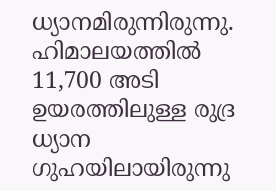ധ്യാനമിരുന്നിരുന്നു. ഹിമാലയത്തിൽ 11,700 അടി ഉയരത്തിലുള്ള രുദ്ര ധ്യാന ഗുഹയിലായിരുന്നു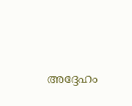അദ്ദേഹം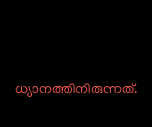ധ്യാനത്തിനിരുന്നത്.